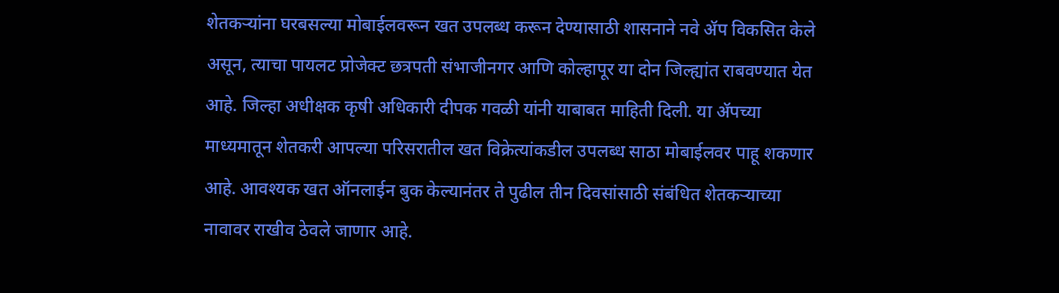शेतकऱ्यांना घरबसल्या मोबाईलवरून खत उपलब्ध करून देण्यासाठी शासनाने नवे ॲप विकसित केले असून, त्याचा पायलट प्रोजेक्ट छत्रपती संभाजीनगर आणि कोल्हापूर या दोन जिल्ह्यांत राबवण्यात येत आहे. जिल्हा अधीक्षक कृषी अधिकारी दीपक गवळी यांनी याबाबत माहिती दिली. या ॲपच्या माध्यमातून शेतकरी आपल्या परिसरातील खत विक्रेत्यांकडील उपलब्ध साठा मोबाईलवर पाहू शकणार आहे. आवश्यक खत ऑनलाईन बुक केल्यानंतर ते पुढील तीन दिवसांसाठी संबंधित शेतकऱ्याच्या नावावर राखीव ठेवले जाणार आहे.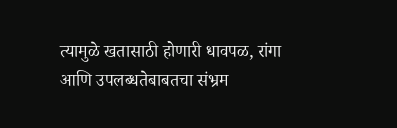त्यामुळे खतासाठी होणारी धावपळ, रांगा आणि उपलब्धतेबाबतचा संभ्रम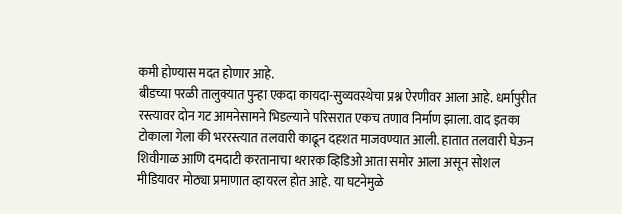कमी होण्यास मदत होणार आहे.
बीडच्या परळी तालुक्यात पुन्हा एकदा कायदा-सुव्यवस्थेचा प्रश्न ऐरणीवर आला आहे. धर्मापुरीत रस्त्यावर दोन गट आमनेसामने भिडल्याने परिसरात एकच तणाव निर्माण झाला. वाद इतका टोकाला गेला की भररस्त्यात तलवारी काढून दहशत माजवण्यात आली. हातात तलवारी घेऊन शिवीगाळ आणि दमदाटी करतानाचा थरारक व्हिडिओ आता समोर आला असून सोशल मीडियावर मोठ्या प्रमाणात व्हायरल होत आहे. या घटनेमुळे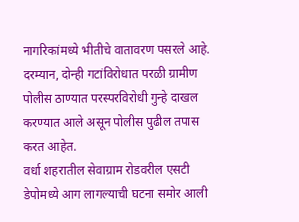नागरिकांमध्ये भीतीचे वातावरण पसरले आहे. दरम्यान, दोन्ही गटांविरोधात परळी ग्रामीण पोलीस ठाण्यात परस्परविरोधी गुन्हे दाखल करण्यात आले असून पोलीस पुढील तपास करत आहेत.
वर्धा शहरातील सेवाग्राम रोडवरील एसटी डेपोमध्ये आग लागल्याची घटना समोर आली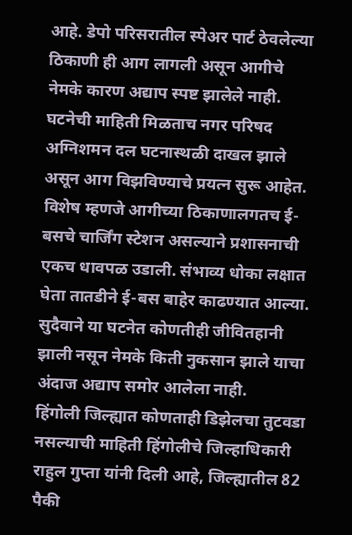आहे. डेपो परिसरातील स्पेअर पार्ट ठेवलेल्या ठिकाणी ही आग लागली असून आगीचे नेमके कारण अद्याप स्पष्ट झालेले नाही. घटनेची माहिती मिळताच नगर परिषद अग्निशमन दल घटनास्थळी दाखल झाले असून आग विझविण्याचे प्रयत्न सुरू आहेत. विशेष म्हणजे आगीच्या ठिकाणालगतच ई-बसचे चार्जिंग स्टेशन असल्याने प्रशासनाची एकच धावपळ उडाली. संभाव्य धोका लक्षात घेता तातडीने ई-बस बाहेर काढण्यात आल्या. सुदैवाने या घटनेत कोणतीही जीवितहानी झाली नसून नेमके किती नुकसान झाले याचा अंदाज अद्याप समोर आलेला नाही.
हिंगोली जिल्ह्यात कोणताही डिझेलचा तुटवडा नसल्याची माहिती हिंगोलीचे जिल्हाधिकारी राहुल गुप्ता यांनी दिली आहे, जिल्ह्यातील 82 पैकी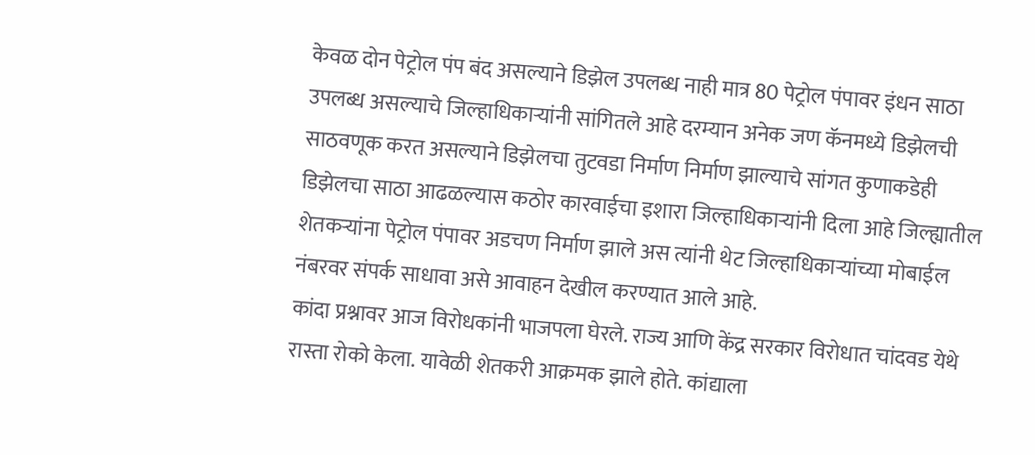केवळ दोन पेट्रोल पंप बंद असल्याने डिझेल उपलब्ध नाही मात्र 80 पेट्रोल पंपावर इंधन साठा उपलब्ध असल्याचे जिल्हाधिकाऱ्यांनी सांगितले आहे दरम्यान अनेक जण कॅनमध्ये डिझेलची साठवणूक करत असल्याने डिझेलचा तुटवडा निर्माण निर्माण झाल्याचे सांगत कुणाकडेही डिझेलचा साठा आढळल्यास कठोर कारवाईचा इशारा जिल्हाधिकाऱ्यांनी दिला आहे जिल्ह्यातील शेतकऱ्यांना पेट्रोल पंपावर अडचण निर्माण झाले अस त्यांनी थेट जिल्हाधिकाऱ्यांच्या मोबाईल नंबरवर संपर्क साधावा असे आवाहन देखील करण्यात आले आहे.
कांदा प्रश्नावर आज विरोधकांनी भाजपला घेरले. राज्य आणि केंद्र सरकार विरोधात चांदवड येथे रास्ता रोको केला. यावेळी शेतकरी आक्रमक झाले होते. कांद्याला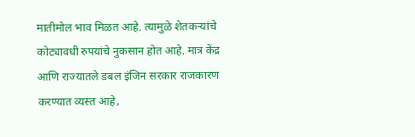मातीमोल भाव मिळत आहे. त्यामुळे शेतकऱ्यांचे कोट्यावधी रुपयांचे नुकसान होत आहे. मात्र केंद्र आणि राज्यातले डबल इंजिन सरकार राजकारण करण्यात व्यस्त आहे,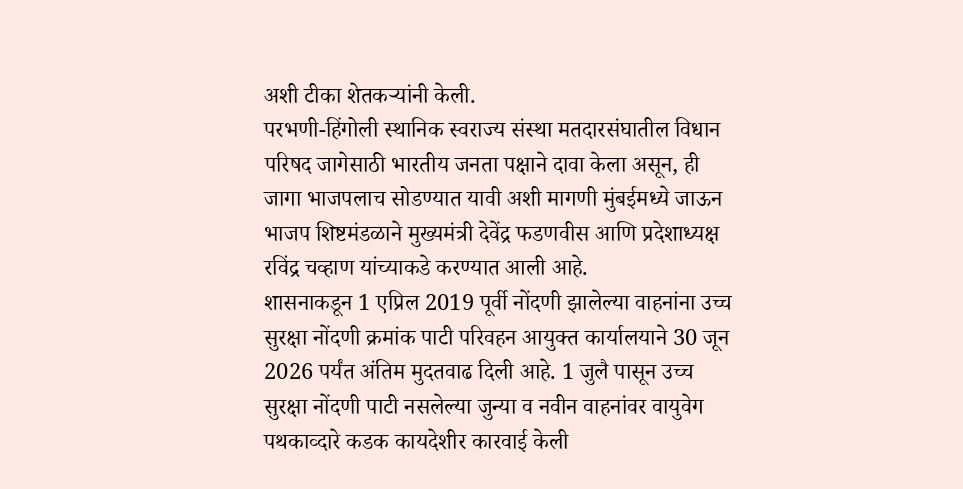अशी टीका शेतकऱ्यांनी केली.
परभणी-हिंगोली स्थानिक स्वराज्य संस्था मतदारसंघातील विधान परिषद जागेसाठी भारतीय जनता पक्षाने दावा केला असून, ही जागा भाजपलाच सोडण्यात यावी अशी मागणी मुंबईमध्ये जाऊन भाजप शिष्टमंडळाने मुख्यमंत्री देवेंद्र फडणवीस आणि प्रदेशाध्यक्ष रविंद्र चव्हाण यांच्याकडे करण्यात आली आहे.
शासनाकडून 1 एप्रिल 2019 पूर्वी नोंदणी झालेल्या वाहनांना उच्च सुरक्षा नोंदणी क्रमांक पाटी परिवहन आयुक्त कार्यालयाने 30 जून 2026 पर्यंत अंतिम मुदतवाढ दिली आहे. 1 जुलै पासून उच्च सुरक्षा नोंदणी पाटी नसलेल्या जुन्या व नवीन वाहनांवर वायुवेग पथकाव्दारे कडक कायदेशीर कारवाई केली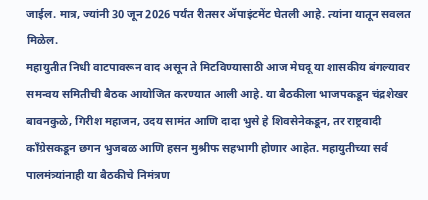जाईल. मात्र, ज्यांनी 30 जून 2026 पर्यंत रीतसर ॲपाइंटमेंट घेतली आहे. त्यांना यातून सवलत मिळेल.
महायुतीत निधी वाटपावरून वाद असून ते मिटविण्यासाठी आज मेघदू या शासकीय बंगल्यावर समन्वय समितीची बैठक आयोजित करण्यात आली आहे. या बैठकीला भाजपकडून चंद्रशेखर बावनकुळे, गिरीश महाजन, उदय सामंत आणि दादा भुसे हे शिवसेनेकडून, तर राष्ट्रवादी काँग्रेसकडून छगन भुजबळ आणि हसन मुश्रीफ सहभागी होणार आहेत. महायुतीच्या सर्व पालमंत्र्यांनाही या बैठकीचे निमंत्रण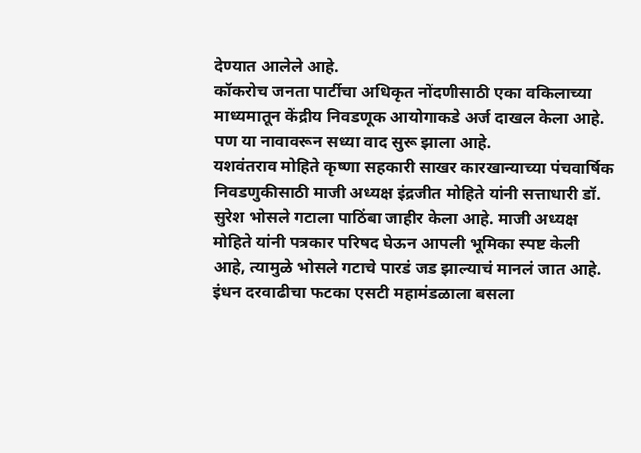देण्यात आलेले आहे.
कॉकरोच जनता पार्टीचा अधिकृत नोंदणीसाठी एका वकिलाच्या माध्यमातून केंद्रीय निवडणूक आयोगाकडे अर्ज दाखल केला आहे. पण या नावावरून सध्या वाद सुरू झाला आहे.
यशवंतराव मोहिते कृष्णा सहकारी साखर कारखान्याच्या पंचवार्षिक निवडणुकीसाठी माजी अध्यक्ष इंद्रजीत मोहिते यांनी सत्ताधारी डॉ. सुरेश भोसले गटाला पाठिंबा जाहीर केला आहे. माजी अध्यक्ष मोहिते यांनी पत्रकार परिषद घेऊन आपली भूमिका स्पष्ट केली आहे, त्यामुळे भोसले गटाचे पारडं जड झाल्याचं मानलं जात आहे.
इंधन दरवाढीचा फटका एसटी महामंडळाला बसला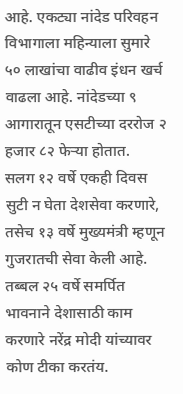आहे. एकट्या नांदेड परिवहन विभागाला महिन्याला सुमारे ५० लाखांचा वाढीव इंधन खर्च वाढला आहे. नांदेडच्या ९ आगारातून एसटीच्या दररोज २ हजार ८२ फेऱ्या होतात.
सलग १२ वर्षे एकही दिवस सुटी न घेता देशसेवा करणारे, तसेच १३ वर्षे मुख्यमंत्री म्हणून गुजरातची सेवा केली आहे. तब्बल २५ वर्षे समर्पित भावनाने देशासाठी काम करणारे नरेंद्र मोदी यांच्यावर कोण टीका करतंय.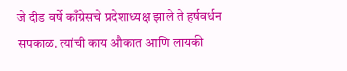जे दीड वर्षे काँग्रेसचे प्रदेशाध्यक्ष झाले ते हर्षवर्धन सपकाळ. त्यांची काय औकात आणि लायकी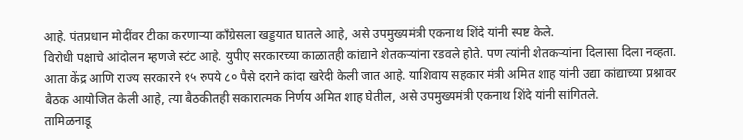आहे. पंतप्रधान मोदींवर टीका करणाऱ्या काँग्रेसला खड्डयात घातले आहे, असे उपमुख्यमंत्री एकनाथ शिंदे यांनी स्पष्ट केले.
विरोधी पक्षाचे आंदोलन म्हणजे स्टंट आहे. युपीए सरकारच्या काळातही कांद्याने शेतकऱ्यांना रडवले होते. पण त्यांनी शेतकऱ्यांना दिलासा दिला नव्हता. आता केंद्र आणि राज्य सरकारने १५ रुपये ८० पैसे दराने कांदा खरेदी केली जात आहे. याशिवाय सहकार मंत्री अमित शाह यांनी उद्या कांद्याच्या प्रश्नावर बैठक आयोजित केली आहे, त्या बैठकीतही सकारात्मक निर्णय अमित शाह घेतील, असे उपमुख्यमंत्री एकनाथ शिंदे यांनी सांगितले.
तामिळनाडू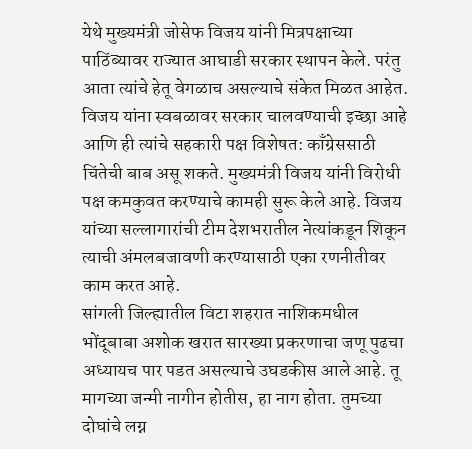येथे मुख्यमंत्री जोसेफ विजय यांनी मित्रपक्षाच्या पाठिंब्यावर राज्यात आघाडी सरकार स्थापन केले. परंतु आता त्यांचे हेतू वेगळाच असल्याचे संकेत मिळत आहेत. विजय यांना स्वबळावर सरकार चालवण्याची इच्छा आहे आणि ही त्यांचे सहकारी पक्ष विशेषत: काँग्रेससाठी चिंतेची बाब असू शकते. मुख्यमंत्री विजय यांनी विरोधी पक्ष कमकुवत करण्याचे कामही सुरू केले आहे. विजय यांच्या सल्लागारांची टीम देशभरातील नेत्यांकडून शिकून त्याची अंमलबजावणी करण्यासाठी एका रणनीतीवर काम करत आहे.
सांगली जिल्ह्यातील विटा शहरात नाशिकमधील भोंदूबाबा अशोक खरात सारख्या प्रकरणाचा जणू पुढचा अध्यायच पार पडत असल्याचे उघडकीस आले आहे. तू मागच्या जन्मी नागीन होतीस, हा नाग होता. तुमच्या दोघांचे लग्न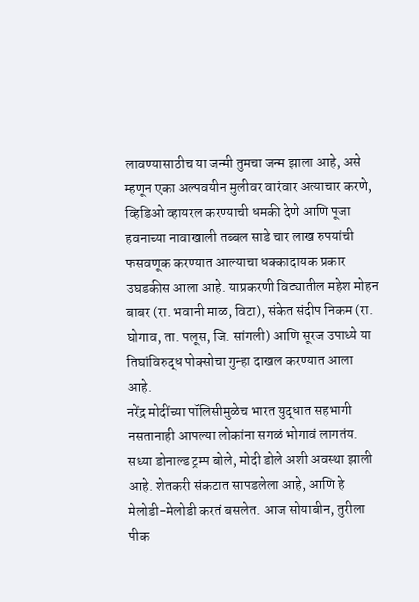लावण्यासाठीच या जन्मी तुमचा जन्म झाला आहे, असे म्हणून एका अल्पवयीन मुलीवर वारंवार अत्याचार करणे, व्हिडिओ व्हायरल करण्याची धमकी देणे आणि पूजा हवनाच्या नावाखाली तब्बल साडे चार लाख रुपयांची फसवणूक करण्यात आल्याचा धक्कादायक प्रकार उघडकीस आला आहे. याप्रकरणी विट्यातील महेश मोहन बाबर (रा. भवानी माळ, विटा), संकेत संदीप निकम (रा. घोगाव, ता. पलूस, जि. सांगली) आणि सूरज उपाध्ये या तिघांविरुद्ध पोक्सोचा गुन्हा दाखल करण्यात आला आहे.
नरेंद्र मोदींच्या पॉलिसीमुळेच भारत युद्धात सहभागी नसतानाही आपल्या लोकांना सगळं भोगावं लागतंय. सध्या डोनाल्ड ट्रम्प बोले, मोदी डोले अशी अवस्था झाली आहे. शेतकरी संकटात सापडलेला आहे, आणि हे मेलोडी-मेलोडी करतं बसलेत. आज सोयाबीन, तुरीला पीक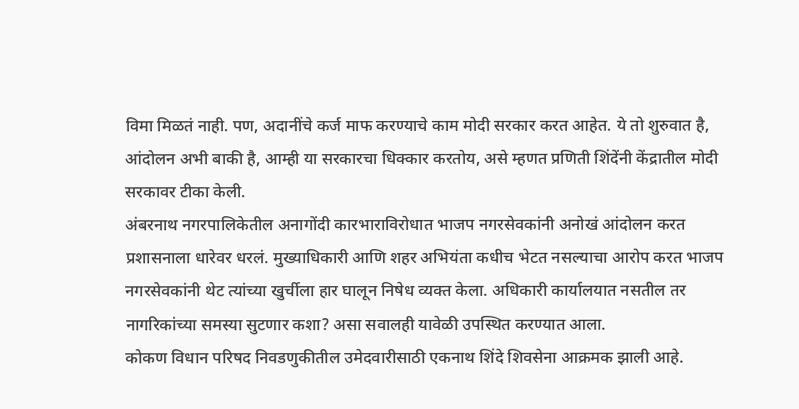विमा मिळतं नाही. पण, अदानींचे कर्ज माफ करण्याचे काम मोदी सरकार करत आहेत. ये तो शुरुवात है, आंदोलन अभी बाकी है, आम्ही या सरकारचा धिक्कार करतोय, असे म्हणत प्रणिती शिंदेंनी केंद्रातील मोदी सरकावर टीका केली.
अंबरनाथ नगरपालिकेतील अनागोंदी कारभाराविरोधात भाजप नगरसेवकांनी अनोखं आंदोलन करत प्रशासनाला धारेवर धरलं. मुख्याधिकारी आणि शहर अभियंता कधीच भेटत नसल्याचा आरोप करत भाजप नगरसेवकांनी थेट त्यांच्या खुर्चीला हार घालून निषेध व्यक्त केला. अधिकारी कार्यालयात नसतील तर नागरिकांच्या समस्या सुटणार कशा? असा सवालही यावेळी उपस्थित करण्यात आला.
कोकण विधान परिषद निवडणुकीतील उमेदवारीसाठी एकनाथ शिंदे शिवसेना आक्रमक झाली आहे.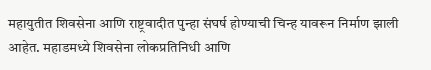महायुतीत शिवसेना आणि राष्ट्रवादीत पुन्हा संघर्ष होण्याची चिन्ह यावरून निर्माण झाली आहेत. महाडमध्ये शिवसेना लोकप्रतिनिधी आणि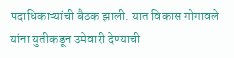पदाधिकाऱ्यांची बैठक झाली. यात विकास गोगावले यांना युतीकडून उमेवारी देण्याची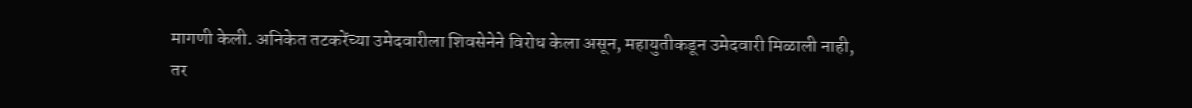मागणी केली. अनिकेत तटकरेंच्या उमेदवारीला शिवसेनेने विरोध केला असून, महायुतीकडून उमेदवारी मिळाली नाही, तर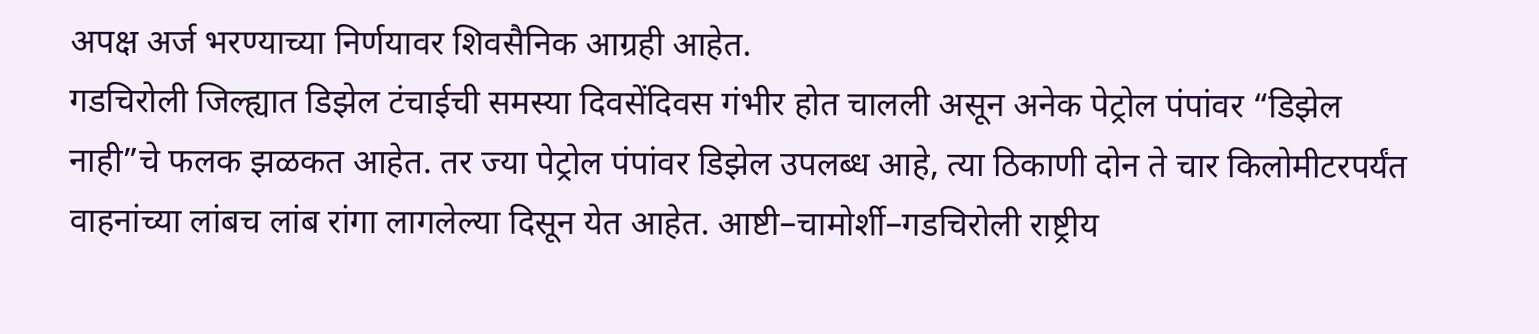अपक्ष अर्ज भरण्याच्या निर्णयावर शिवसैनिक आग्रही आहेत.
गडचिरोली जिल्ह्यात डिझेल टंचाईची समस्या दिवसेंदिवस गंभीर होत चालली असून अनेक पेट्रोल पंपांवर “डिझेल नाही”चे फलक झळकत आहेत. तर ज्या पेट्रोल पंपांवर डिझेल उपलब्ध आहे, त्या ठिकाणी दोन ते चार किलोमीटरपर्यंत वाहनांच्या लांबच लांब रांगा लागलेल्या दिसून येत आहेत. आष्टी–चामोर्शी–गडचिरोली राष्ट्रीय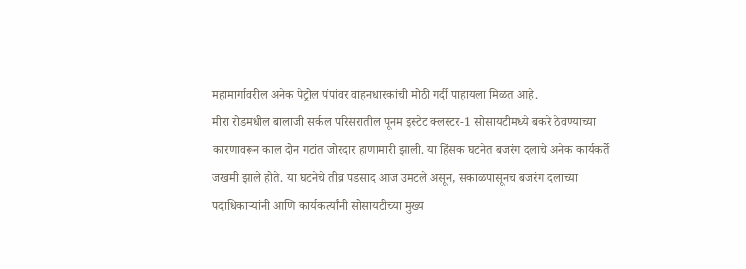महामार्गावरील अनेक पेट्रोल पंपांवर वाहनधारकांची मोठी गर्दी पाहायला मिळत आहे.
मीरा रोडमधील बालाजी सर्कल परिसरातील पूनम इस्टेट क्लस्टर-1 सोसायटीमध्ये बकरे ठेवण्याच्या कारणावरून काल दोन गटांत जोरदार हाणामारी झाली. या हिंसक घटनेत बजरंग दलाचे अनेक कार्यकर्ते जखमी झाले होते. या घटनेचे तीव्र पडसाद आज उमटले असून, सकाळपासूनच बजरंग दलाच्या पदाधिकाऱ्यांनी आणि कार्यकर्त्यांनी सोसायटीच्या मुख्य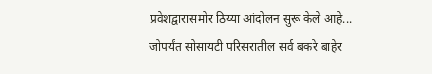प्रवेशद्वारासमोर ठिय्या आंदोलन सुरू केले आहे... जोपर्यंत सोसायटी परिसरातील सर्व बकरे बाहेर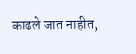काढले जात नाहीत,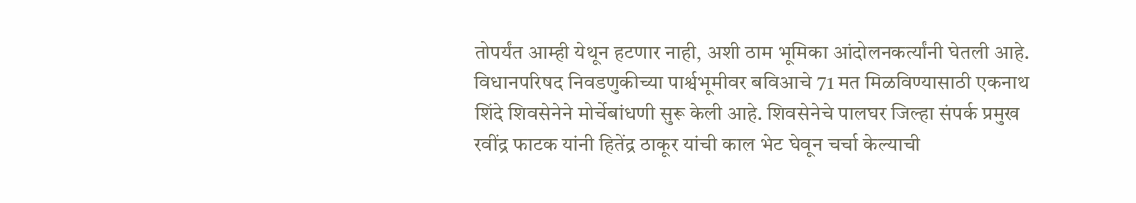तोपर्यंत आम्ही येथून हटणार नाही, अशी ठाम भूमिका आंदोलनकर्त्यांनी घेतली आहे.
विधानपरिषद निवडणुकीच्या पार्श्वभूमीवर बविआचे 71 मत मिळविण्यासाठी एकनाथ शिंदे शिवसेनेने मोर्चेबांधणी सुरू केली आहे. शिवसेनेचे पालघर जिल्हा संपर्क प्रमुख रवींद्र फाटक यांनी हितेंद्र ठाकूर यांची काल भेट घेवून चर्चा केल्याची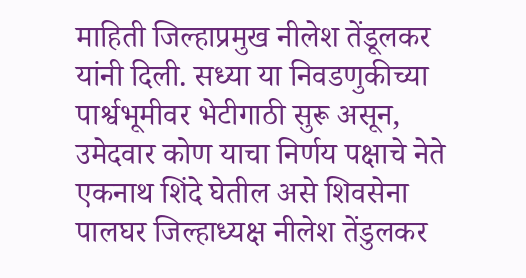माहिती जिल्हाप्रमुख नीलेश तेंडूलकर यांनी दिली. सध्या या निवडणुकीच्या पार्श्वभूमीवर भेटीगाठी सुरू असून, उमेदवार कोण याचा निर्णय पक्षाचे नेते एकनाथ शिंदे घेतील असे शिवसेना पालघर जिल्हाध्यक्ष नीलेश तेंडुलकर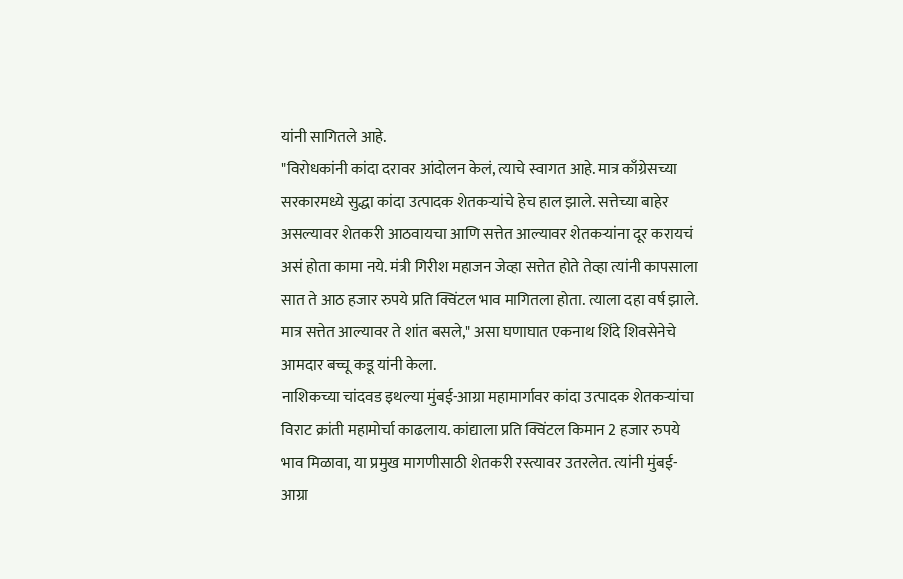यांनी सागितले आहे.
"विरोधकांनी कांदा दरावर आंदोलन केलं, त्याचे स्वागत आहे. मात्र काँग्रेसच्या सरकारमध्ये सुद्धा कांदा उत्पादक शेतकऱ्यांचे हेच हाल झाले. सत्तेच्या बाहेर असल्यावर शेतकरी आठवायचा आणि सत्तेत आल्यावर शेतकऱ्यांना दूर करायचं असं होता कामा नये. मंत्री गिरीश महाजन जेव्हा सत्तेत होते तेव्हा त्यांनी कापसाला सात ते आठ हजार रुपये प्रति क्विंटल भाव मागितला होता. त्याला दहा वर्ष झाले. मात्र सत्तेत आल्यावर ते शांत बसले," असा घणाघात एकनाथ शिंदे शिवसेनेचे आमदार बच्चू कडू यांनी केला.
नाशिकच्या चांदवड इथल्या मुंबई-आग्रा महामार्गावर कांदा उत्पादक शेतकऱ्यांचा विराट क्रांती महामोर्चा काढलाय. कांद्याला प्रति क्विंटल किमान 2 हजार रुपये भाव मिळावा, या प्रमुख मागणीसाठी शेतकरी रस्त्यावर उतरलेत. त्यांनी मुंबई-आग्रा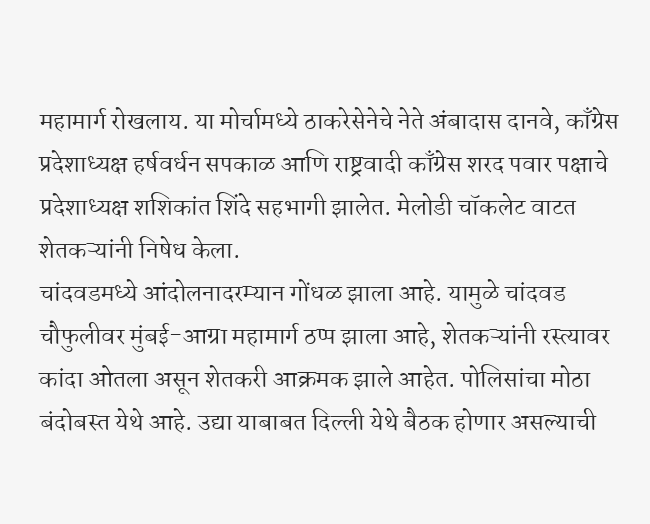महामार्ग रोखलाय. या मोर्चामध्ये ठाकरेसेनेचे नेते अंबादास दानवे, काँग्रेस प्रदेशाध्यक्ष हर्षवर्धन सपकाळ आणि राष्ट्रवादी काँग्रेस शरद पवार पक्षाचे प्रदेशाध्यक्ष शशिकांत शिंदे सहभागी झालेत. मेलोडी चॉकलेट वाटत शेतकऱ्यांनी निषेध केला.
चांदवडमध्ये आंदोलनादरम्यान गोंधळ झाला आहे. यामुळे चांदवड चौफुलीवर मुंबई-आग्रा महामार्ग ठप्प झाला आहे, शेतकऱ्यांनी रस्त्यावर कांदा ओतला असून शेतकरी आक्रमक झाले आहेत. पोलिसांचा मोठा बंदोबस्त येथे आहे. उद्या याबाबत दिल्ली येथे बैठक होणार असल्याची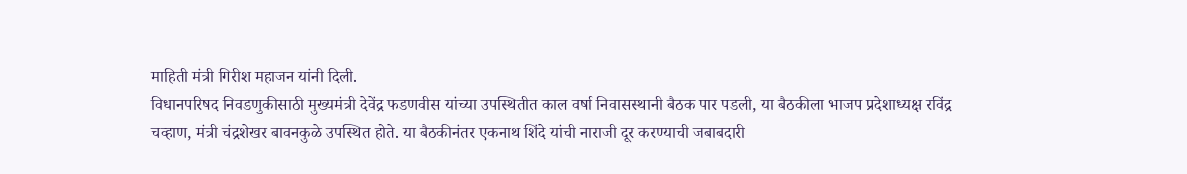माहिती मंत्री गिरीश महाजन यांनी दिली.
विधानपरिषद निवडणुकीसाठी मुख्यमंत्री देवेंद्र फडणवीस यांच्या उपस्थितीत काल वर्षा निवासस्थानी बैठक पार पडली, या बैठकीला भाजप प्रदेशाध्यक्ष रविंद्र चव्हाण, मंत्री चंद्रशेखर बावनकुळे उपस्थित होते. या बैठकीनंतर एकनाथ शिंदे यांची नाराजी दूर करण्याची जबाबदारी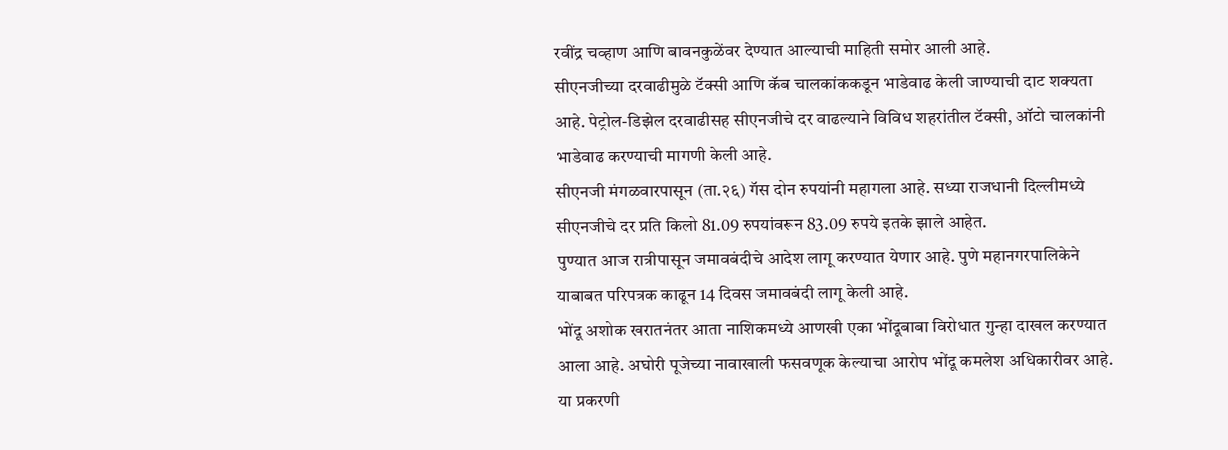रवींद्र चव्हाण आणि बावनकुळेंवर देण्यात आल्याची माहिती समोर आली आहे.
सीएनजीच्या दरवाढीमुळे टॅक्सी आणि कॅब चालकांककडून भाडेवाढ केली जाण्याची दाट शक्यता आहे. पेट्रोल-डिझेल दरवाढीसह सीएनजीचे दर वाढल्याने विविध शहरांतील टॅक्सी, ऑटो चालकांनी भाडेवाढ करण्याची मागणी केली आहे.
सीएनजी मंगळवारपासून (ता.२६) गॅस दोन रुपयांनी महागला आहे. सध्या राजधानी दिल्लीमध्ये सीएनजीचे दर प्रति किलो 81.09 रुपयांवरून 83.09 रुपये इतके झाले आहेत.
पुण्यात आज रात्रीपासून जमावबंदीचे आदेश लागू करण्यात येणार आहे. पुणे महानगरपालिकेने याबाबत परिपत्रक काढून 14 दिवस जमावबंदी लागू केली आहे.
भोंदू अशोक खरातनंतर आता नाशिकमध्ये आणखी एका भोंदूबाबा विरोधात गुन्हा दाखल करण्यात आला आहे. अघोरी पूजेच्या नावाखाली फसवणूक केल्याचा आरोप भोंदू कमलेश अधिकारीवर आहे. या प्रकरणी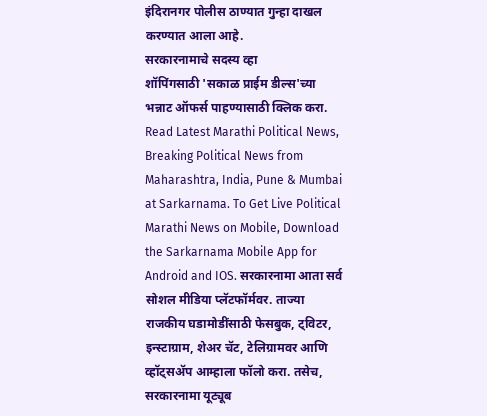इंदिरानगर पोलीस ठाण्यात गुन्हा दाखल करण्यात आला आहे.
सरकारनामाचे सदस्य व्हा
शॉपिंगसाठी 'सकाळ प्राईम डील्स'च्या भन्नाट ऑफर्स पाहण्यासाठी क्लिक करा.
Read Latest Marathi Political News, Breaking Political News from Maharashtra, India, Pune & Mumbai at Sarkarnama. To Get Live Political Marathi News on Mobile, Download the Sarkarnama Mobile App for Android and IOS. सरकारनामा आता सर्व सोशल मीडिया प्लॅटफॉर्मवर. ताज्या राजकीय घडामोडींसाठी फेसबुक, ट्विटर, इन्स्टाग्राम, शेअर चॅट, टेलिग्रामवर आणि व्हॉट्सॲप आम्हाला फॉलो करा. तसेच, सरकारनामा यूट्यूब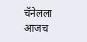चॅनेलला आजच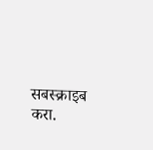सबस्क्राइब करा.